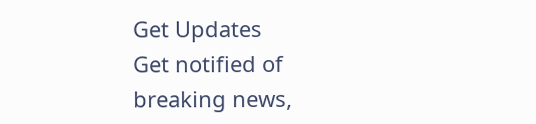Get Updates
Get notified of breaking news,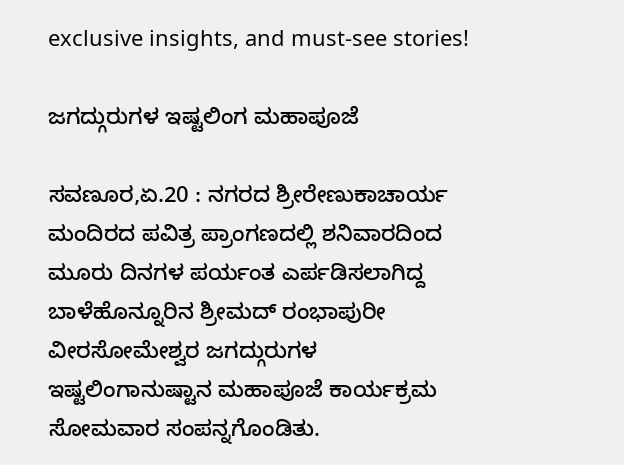exclusive insights, and must-see stories!

ಜಗದ್ಗುರುಗಳ ಇಷ್ಟಲಿಂಗ ಮಹಾಪೂಜೆ

ಸವಣೂರ,ಏ.20 : ನಗರದ ಶ್ರೀರೇಣುಕಾಚಾರ್ಯ ಮಂದಿರದ ಪವಿತ್ರ ಪ್ರಾಂಗಣದಲ್ಲಿ ಶನಿವಾರದಿಂದ ಮೂರು ದಿನಗಳ ಪರ್ಯಂತ ಎರ್ಪಡಿಸಲಾಗಿದ್ದ ಬಾಳೆಹೊನ್ನೂರಿನ ಶ್ರೀಮದ್ ರಂಭಾಪುರೀ ವೀರಸೋಮೇಶ್ವರ ಜಗದ್ಗುರುಗಳ ಇಷ್ಟಲಿಂಗಾನುಷ್ಟಾನ ಮಹಾಪೂಜೆ ಕಾರ್ಯಕ್ರಮ ಸೋಮವಾರ ಸಂಪನ್ನಗೊಂಡಿತು.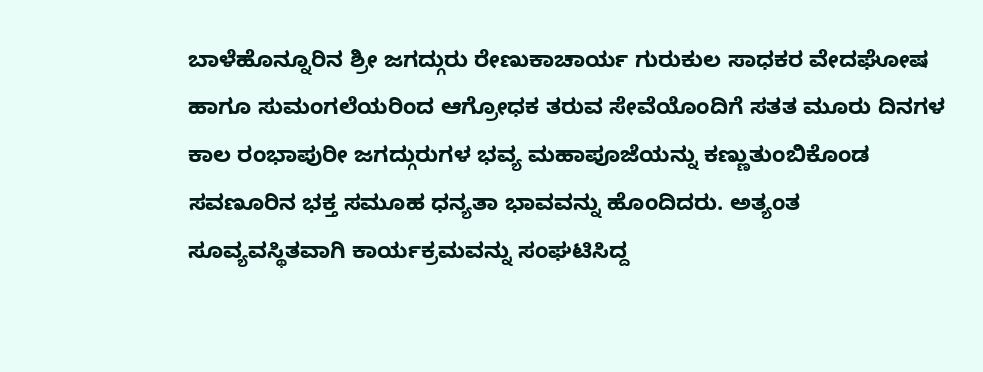ಬಾಳೆಹೊನ್ನೂರಿನ ಶ್ರೀ ಜಗದ್ಗುರು ರೇಣುಕಾಚಾರ್ಯ ಗುರುಕುಲ ಸಾಧಕರ ವೇದಘೋಷ ಹಾಗೂ ಸುಮಂಗಲೆಯರಿಂದ ಆಗ್ರೋಧಕ ತರುವ ಸೇವೆಯೊಂದಿಗೆ ಸತತ ಮೂರು ದಿನಗಳ ಕಾಲ ರಂಭಾಪುರೀ ಜಗದ್ಗುರುಗಳ ಭವ್ಯ ಮಹಾಪೂಜೆಯನ್ನು ಕಣ್ಣುತುಂಬಿಕೊಂಡ ಸವಣೂರಿನ ಭಕ್ತ ಸಮೂಹ ಧನ್ಯತಾ ಭಾವವನ್ನು ಹೊಂದಿದರು. ಅತ್ಯಂತ ಸೂವ್ಯವಸ್ಥಿತವಾಗಿ ಕಾರ್ಯಕ್ರಮವನ್ನು ಸಂಘಟಿಸಿದ್ದ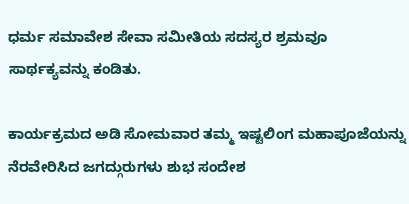ಧರ್ಮ ಸಮಾವೇಶ ಸೇವಾ ಸಮೀತಿಯ ಸದಸ್ಯರ ಶ್ರಮವೂ ಸಾರ್ಥಕ್ಯವನ್ನು ಕಂಡಿತು.

ಕಾರ್ಯಕ್ರಮದ ಅಡಿ ಸೋಮವಾರ ತಮ್ಮ ಇಷ್ಟಲಿಂಗ ಮಹಾಪೂಜೆಯನ್ನು ನೆರವೇರಿಸಿದ ಜಗದ್ಗುರುಗಳು ಶುಭ ಸಂದೇಶ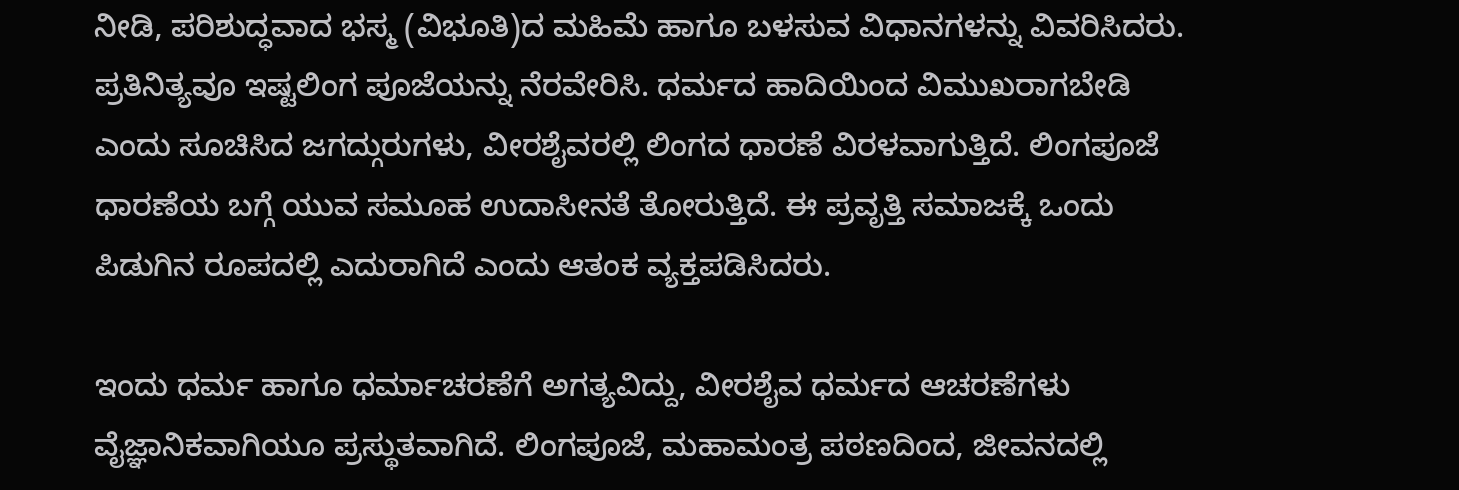ನೀಡಿ, ಪರಿಶುದ್ಧವಾದ ಭಸ್ಮ (ವಿಭೂತಿ)ದ ಮಹಿಮೆ ಹಾಗೂ ಬಳಸುವ ವಿಧಾನಗಳನ್ನು ವಿವರಿಸಿದರು. ಪ್ರತಿನಿತ್ಯವೂ ಇಷ್ಟಲಿಂಗ ಪೂಜೆಯನ್ನು ನೆರವೇರಿಸಿ. ಧರ್ಮದ ಹಾದಿಯಿಂದ ವಿಮುಖರಾಗಬೇಡಿ ಎಂದು ಸೂಚಿಸಿದ ಜಗದ್ಗುರುಗಳು, ವೀರಶೈವರಲ್ಲಿ ಲಿಂಗದ ಧಾರಣೆ ವಿರಳವಾಗುತ್ತಿದೆ. ಲಿಂಗಪೂಜೆ ಧಾರಣೆಯ ಬಗ್ಗೆ ಯುವ ಸಮೂಹ ಉದಾಸೀನತೆ ತೋರುತ್ತಿದೆ. ಈ ಪ್ರವೃತ್ತಿ ಸಮಾಜಕ್ಕೆ ಒಂದು ಪಿಡುಗಿನ ರೂಪದಲ್ಲಿ ಎದುರಾಗಿದೆ ಎಂದು ಆತಂಕ ವ್ಯಕ್ತಪಡಿಸಿದರು.

ಇಂದು ಧರ್ಮ ಹಾಗೂ ಧರ್ಮಾಚರಣೆಗೆ ಅಗತ್ಯವಿದ್ದು, ವೀರಶೈವ ಧರ್ಮದ ಆಚರಣೆಗಳು ವೈಜ್ಞಾನಿಕವಾಗಿಯೂ ಪ್ರಸ್ಥುತವಾಗಿದೆ. ಲಿಂಗಪೂಜೆ, ಮಹಾಮಂತ್ರ ಪಠಣದಿಂದ, ಜೀವನದಲ್ಲಿ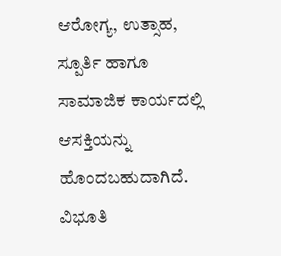ಆರೋಗ್ಯ, ಉತ್ಸಾಹ, ಸ್ಪೂರ್ತಿ ಹಾಗೂ ಸಾಮಾಜಿಕ ಕಾರ್ಯದಲ್ಲಿ ಆಸಕ್ತಿಯನ್ನು ಹೊಂದಬಹುದಾಗಿದೆ. ವಿಭೂತಿ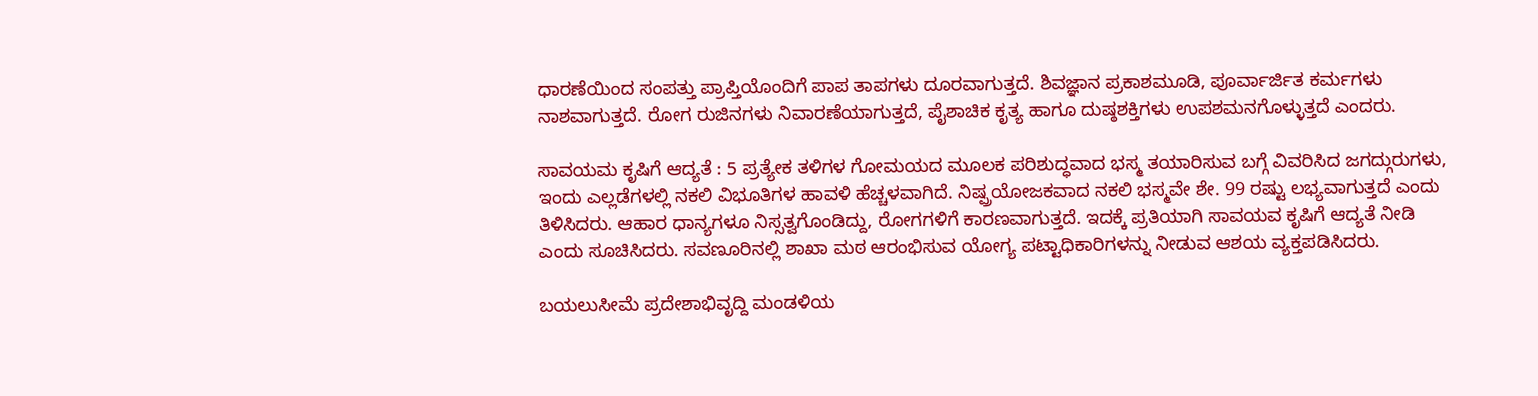ಧಾರಣೆಯಿಂದ ಸಂಪತ್ತು ಪ್ರಾಪ್ತಿಯೊಂದಿಗೆ ಪಾಪ ತಾಪಗಳು ದೂರವಾಗುತ್ತದೆ. ಶಿವಜ್ಞಾನ ಪ್ರಕಾಶಮೂಡಿ, ಪೂರ್ವಾರ್ಜಿತ ಕರ್ಮಗಳು ನಾಶವಾಗುತ್ತದೆ. ರೋಗ ರುಜಿನಗಳು ನಿವಾರಣೆಯಾಗುತ್ತದೆ, ಪೈಶಾಚಿಕ ಕೃತ್ಯ ಹಾಗೂ ದುಷ್ಠಶಕ್ತಿಗಳು ಉಪಶಮನಗೊಳ್ಳುತ್ತದೆ ಎಂದರು.

ಸಾವಯಮ ಕೃಷಿಗೆ ಆದ್ಯತೆ : 5 ಪ್ರತ್ಯೇಕ ತಳಿಗಳ ಗೋಮಯದ ಮೂಲಕ ಪರಿಶುದ್ಧವಾದ ಭಸ್ಮ ತಯಾರಿಸುವ ಬಗ್ಗೆ ವಿವರಿಸಿದ ಜಗದ್ಗುರುಗಳು, ಇಂದು ಎಲ್ಲಡೆಗಳಲ್ಲಿ ನಕಲಿ ವಿಭೂತಿಗಳ ಹಾವಳಿ ಹೆಚ್ಚಳವಾಗಿದೆ. ನಿಷ್ಪ್ರಯೋಜಕವಾದ ನಕಲಿ ಭಸ್ಮವೇ ಶೇ. 99 ರಷ್ಟು ಲಭ್ಯವಾಗುತ್ತದೆ ಎಂದು ತಿಳಿಸಿದರು. ಆಹಾರ ಧಾನ್ಯಗಳೂ ನಿಸ್ಸತ್ವಗೊಂಡಿದ್ದು, ರೋಗಗಳಿಗೆ ಕಾರಣವಾಗುತ್ತದೆ. ಇದಕ್ಕೆ ಪ್ರತಿಯಾಗಿ ಸಾವಯವ ಕೃಷಿಗೆ ಆದ್ಯತೆ ನೀಡಿ ಎಂದು ಸೂಚಿಸಿದರು. ಸವಣೂರಿನಲ್ಲಿ ಶಾಖಾ ಮಠ ಆರಂಭಿಸುವ ಯೋಗ್ಯ ಪಟ್ಟಾಧಿಕಾರಿಗಳನ್ನು ನೀಡುವ ಆಶಯ ವ್ಯಕ್ತಪಡಿಸಿದರು.

ಬಯಲುಸೀಮೆ ಪ್ರದೇಶಾಭಿವೃದ್ದಿ ಮಂಡಳಿಯ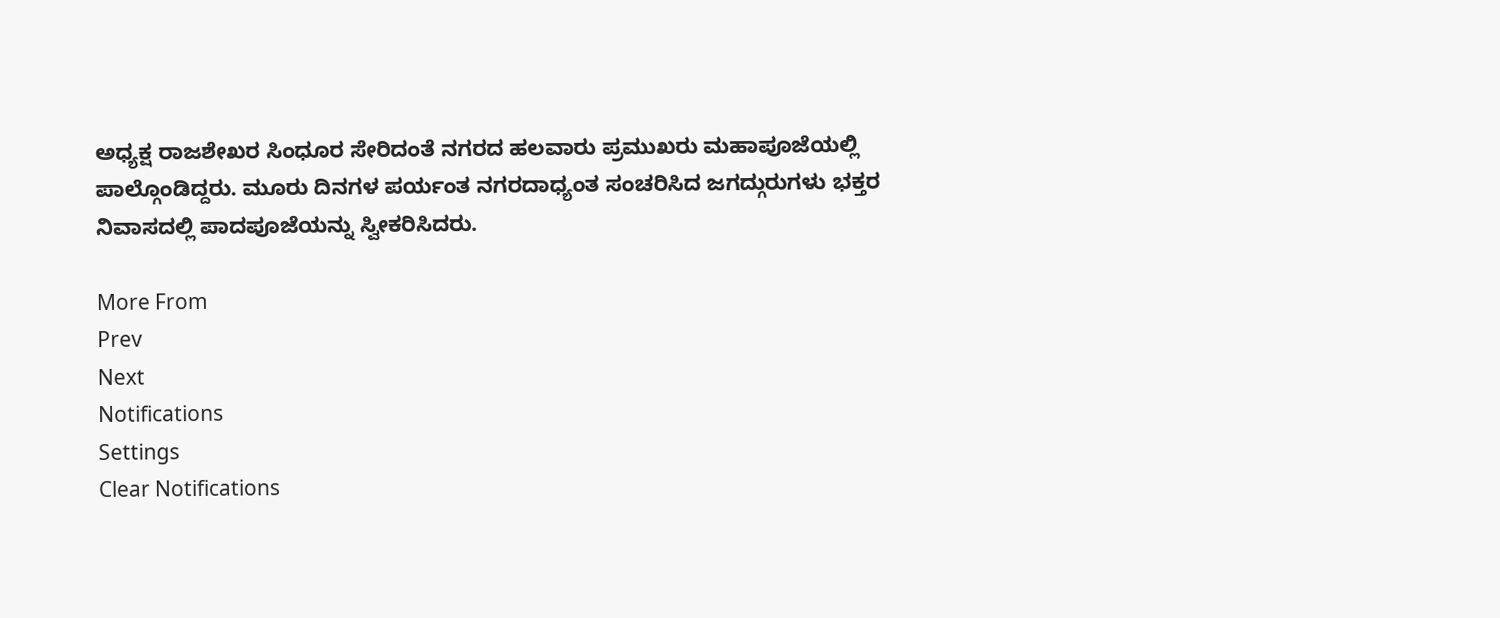ಅಧ್ಯಕ್ಷ ರಾಜಶೇಖರ ಸಿಂಧೂರ ಸೇರಿದಂತೆ ನಗರದ ಹಲವಾರು ಪ್ರಮುಖರು ಮಹಾಪೂಜೆಯಲ್ಲಿ ಪಾಲ್ಗೊಂಡಿದ್ದರು. ಮೂರು ದಿನಗಳ ಪರ್ಯಂತ ನಗರದಾಧ್ಯಂತ ಸಂಚರಿಸಿದ ಜಗದ್ಗುರುಗಳು ಭಕ್ತರ ನಿವಾಸದಲ್ಲಿ ಪಾದಪೂಜೆಯನ್ನು ಸ್ವೀಕರಿಸಿದರು.

More From
Prev
Next
Notifications
Settings
Clear Notifications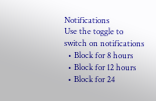Notifications
Use the toggle to switch on notifications
  • Block for 8 hours
  • Block for 12 hours
  • Block for 24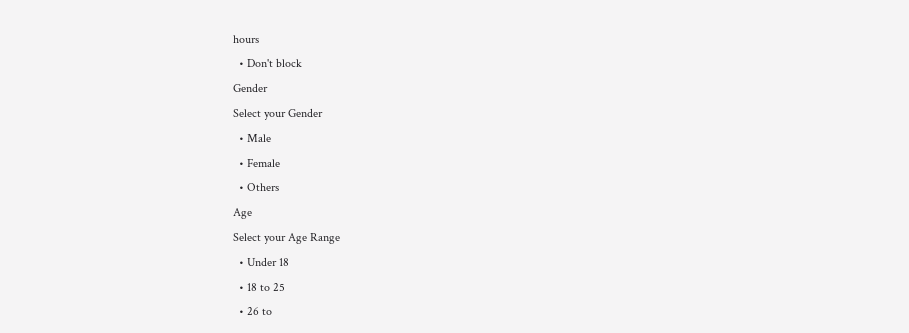hours
  • Don't block
Gender
Select your Gender
  • Male
  • Female
  • Others
Age
Select your Age Range
  • Under 18
  • 18 to 25
  • 26 to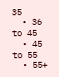35
  • 36 to 45
  • 45 to 55
  • 55+